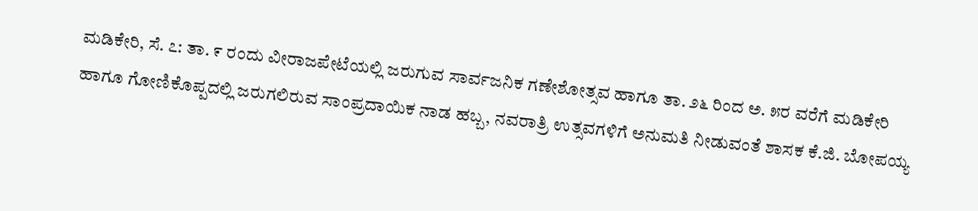ಮಡಿಕೇರಿ, ಸೆ. ೭: ತಾ. ೯ ರಂದು ವೀರಾಜಪೇಟೆಯಲ್ಲಿ ಜರುಗುವ ಸಾರ್ವಜನಿಕ ಗಣೇಶೋತ್ಸವ ಹಾಗೂ ತಾ. ೨೬ ರಿಂದ ಅ. ೫ರ ವರೆಗೆ ಮಡಿಕೇರಿ ಹಾಗೂ ಗೋಣಿಕೊಪ್ಪದಲ್ಲಿ ಜರುಗಲಿರುವ ಸಾಂಪ್ರದಾಯಿಕ ನಾಡ ಹಬ್ಬ, ನವರಾತ್ರಿ ಉತ್ಸವಗಳಿಗೆ ಅನುಮತಿ ನೀಡುವಂತೆ ಶಾಸಕ ಕೆ.ಜಿ. ಬೋಪಯ್ಯ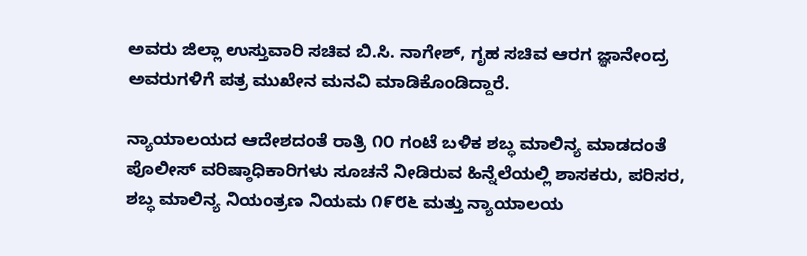ಅವರು ಜಿಲ್ಲಾ ಉಸ್ತುವಾರಿ ಸಚಿವ ಬಿ.ಸಿ. ನಾಗೇಶ್, ಗೃಹ ಸಚಿವ ಆರಗ ಜ್ಞಾನೇಂದ್ರ ಅವರುಗಳಿಗೆ ಪತ್ರ ಮುಖೇನ ಮನವಿ ಮಾಡಿಕೊಂಡಿದ್ದಾರೆ.

ನ್ಯಾಯಾಲಯದ ಆದೇಶದಂತೆ ರಾತ್ರಿ ೧೦ ಗಂಟೆ ಬಳಿಕ ಶಬ್ಧ ಮಾಲಿನ್ಯ ಮಾಡದಂತೆ ಪೊಲೀಸ್ ವರಿಷ್ಠಾಧಿಕಾರಿಗಳು ಸೂಚನೆ ನೀಡಿರುವ ಹಿನ್ನೆಲೆಯಲ್ಲಿ ಶಾಸಕರು, ಪರಿಸರ, ಶಬ್ಧ ಮಾಲಿನ್ಯ ನಿಯಂತ್ರಣ ನಿಯಮ ೧೯೮೬ ಮತ್ತು ನ್ಯಾಯಾಲಯ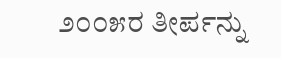೨೦೦೫ರ ತೀರ್ಪನ್ನು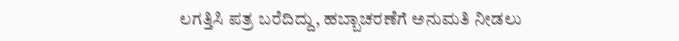ಲಗತ್ತಿಸಿ ಪತ್ರ ಬರೆದಿದ್ದು, ಹಬ್ಬಾಚರಣೆಗೆ ಅನುಮತಿ ನೀಡಲು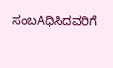ಸಂಬAಧಿಸಿದವರಿಗೆ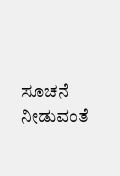ಸೂಚನೆ ನೀಡುವಂತೆ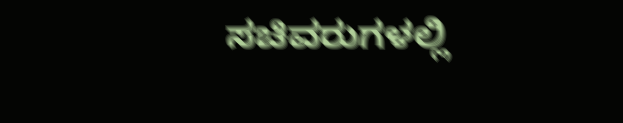ಸಚಿವರುಗಳಲ್ಲಿ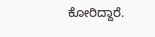ಕೋರಿದ್ದಾರೆ.